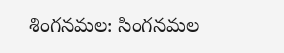శింగనమల: సింగనమల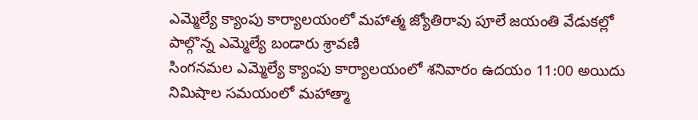ఎమ్మెల్యే క్యాంపు కార్యాలయంలో మహాత్మ జ్యోతిరావు పూలే జయంతి వేడుకల్లో పాల్గొన్న ఎమ్మెల్యే బండారు శ్రావణి
సింగనమల ఎమ్మెల్యే క్యాంపు కార్యాలయంలో శనివారం ఉదయం 11:00 అయిదు నిమిషాల సమయంలో మహాత్మా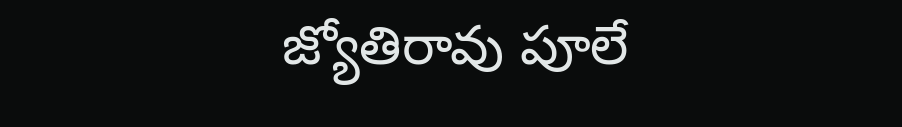జ్యోతిరావు పూలే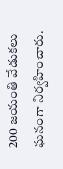200 జయంతి వేడుకలు ఘనంగా నిర్వహించారు.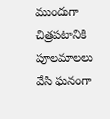ముందుగా చిత్రపటానికి పూలమాలలు వేసి ఘనంగా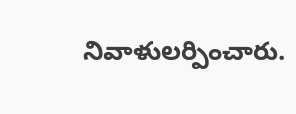నివాళులర్పించారు.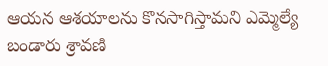ఆయన ఆశయాలను కొనసాగిస్తామని ఎమ్మెల్యే బండారు శ్రావణి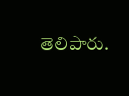తెలిపారు.